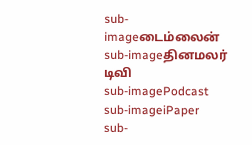sub-imageடைம்லைன்
sub-imageதினமலர் டிவி
sub-imagePodcast
sub-imageiPaper
sub-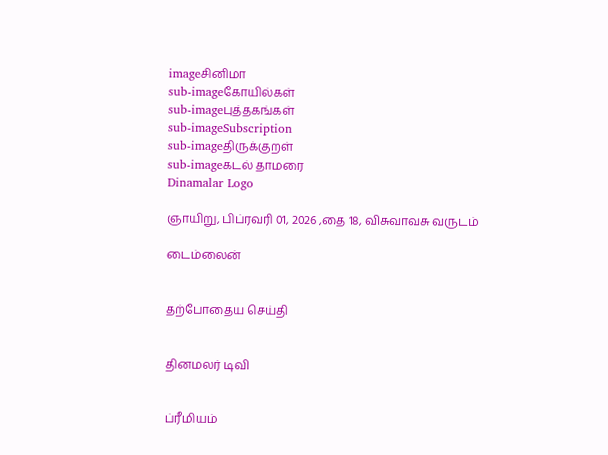imageசினிமா
sub-imageகோயில்கள்
sub-imageபுத்தகங்கள்
sub-imageSubscription
sub-imageதிருக்குறள்
sub-imageகடல் தாமரை
Dinamalar Logo

ஞாயிறு, பிப்ரவரி 01, 2026 ,தை 18, விசுவாவசு வருடம்

டைம்லைன்


தற்போதைய செய்தி


தினமலர் டிவி


ப்ரீமியம்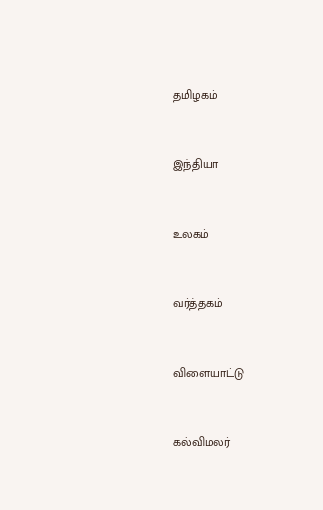தமிழகம்


இந்தியா


உலகம்


வர்த்தகம்


விளையாட்டு


கல்விமலர்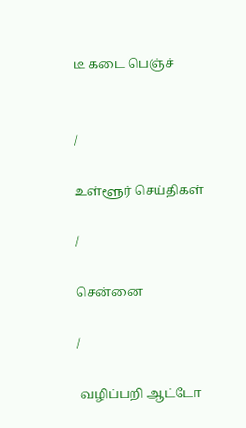டீ கடை பெஞ்ச்


/

உள்ளூர் செய்திகள்

/

சென்னை

/

 வழிப்பறி ஆட்டோ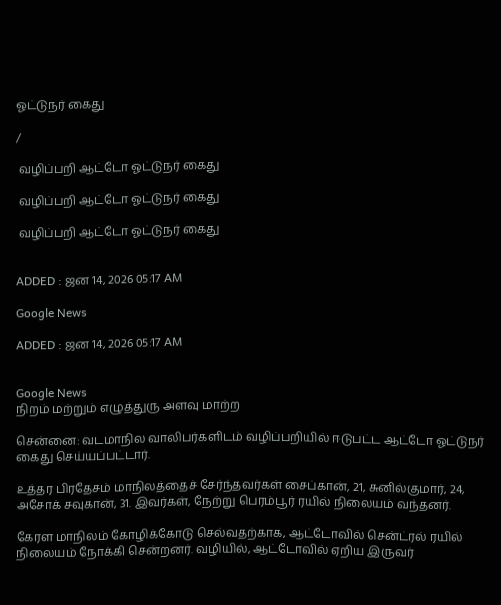ஓட்டுநர் கைது

/

 வழிப்பறி ஆட்டோ ஓட்டுநர் கைது

 வழிப்பறி ஆட்டோ ஓட்டுநர் கைது

 வழிப்பறி ஆட்டோ ஓட்டுநர் கைது


ADDED : ஜன 14, 2026 05:17 AM

Google News

ADDED : ஜன 14, 2026 05:17 AM


Google News
நிறம் மற்றும் எழுத்துரு அளவு மாற்ற

சென்னை: வடமாநில வாலிபர்களிடம் வழிப்பறியில் ஈடுபட்ட ஆட்டோ ஓட்டுநர் கைது செய்யப்பட்டார்.

உத்தர பிரதேசம் மாநிலத்தைச் சேர்ந்தவர்கள் சைப்கான், 21, சுனில்குமார், 24, அசோக் சவுகான், 31. இவர்கள், நேற்று பெரம்பூர் ரயில் நிலையம் வந்தனர்.

கேரள மாநிலம் கோழிக்கோடு செல்வதற்காக, ஆட்டோவில் சென்ட்ரல் ரயில் நிலையம் நோக்கி சென்றனர். வழியில், ஆட்டோவில் ஏறிய இருவர்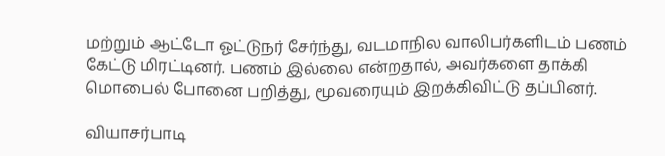மற்றும் ஆட்டோ ஓட்டுநர் சேர்ந்து, வடமாநில வாலிபர்களிடம் பணம் கேட்டு மிரட்டினர். பணம் இல்லை என்றதால், அவர்களை தாக்கி மொபைல் போனை பறித்து, மூவரையும் இறக்கிவிட்டு தப்பினர்.

வியாசர்பாடி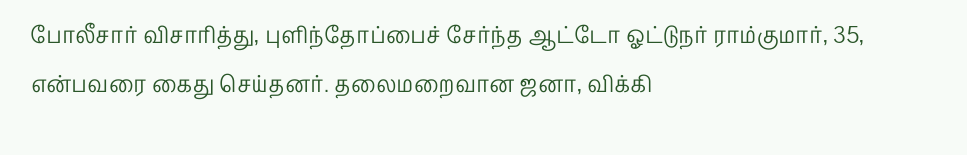போலீசார் விசாரித்து, புளிந்தோப்பைச் சேர்ந்த ஆட்டோ ஓட்டுநர் ராம்குமார், 35, என்பவரை கைது செய்தனர். தலைமறைவான ஜனா, விக்கி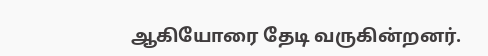ஆகியோரை தேடி வருகின்றனர்.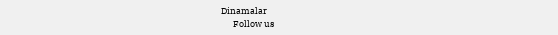Dinamalar
      Follow us